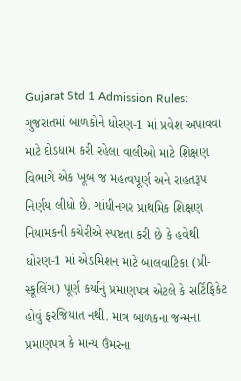Gujarat Std 1 Admission Rules: ગુજરાતમાં બાળકોને ધોરણ-1 માં પ્રવેશ અપાવવા માટે દોડધામ કરી રહેલા વાલીઓ માટે શિક્ષણ વિભાગે એક ખૂબ જ મહત્વપૂર્ણ અને રાહતરૂપ નિર્ણય લીધો છે. ગાંધીનગર પ્રાથમિક શિક્ષણ નિયામકની કચેરીએ સ્પષ્ટતા કરી છે કે હવેથી ધોરણ-1 માં એડમિશન માટે બાલવાટિકા (પ્રી-સ્કૂલિંગ) પૂર્ણ કર્યાનું પ્રમાણપત્ર એટલે કે સર્ટિફિકેટ હોવું ફરજિયાત નથી. માત્ર બાળકના જન્મના પ્રમાણપત્ર કે માન્ય ઉંમરના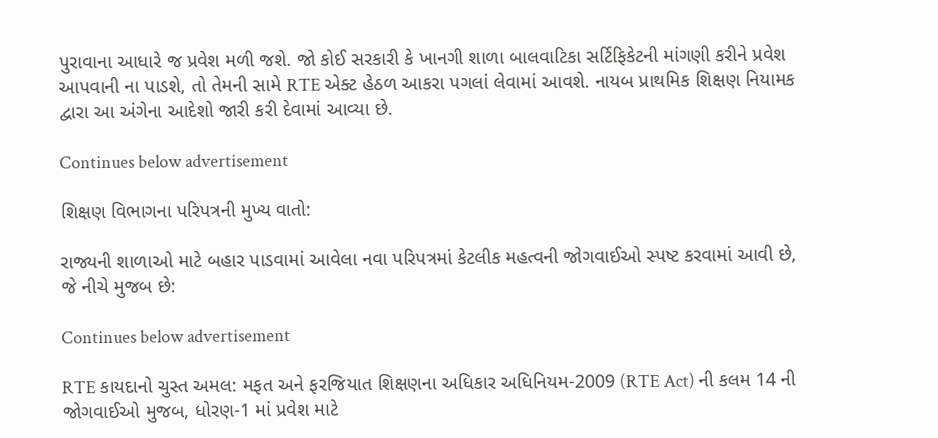પુરાવાના આધારે જ પ્રવેશ મળી જશે. જો કોઈ સરકારી કે ખાનગી શાળા બાલવાટિકા સર્ટિફિકેટની માંગણી કરીને પ્રવેશ આપવાની ના પાડશે, તો તેમની સામે RTE એક્ટ હેઠળ આકરા પગલાં લેવામાં આવશે. નાયબ પ્રાથમિક શિક્ષણ નિયામક દ્વારા આ અંગેના આદેશો જારી કરી દેવામાં આવ્યા છે.

Continues below advertisement

શિક્ષણ વિભાગના પરિપત્રની મુખ્ય વાતો:

રાજ્યની શાળાઓ માટે બહાર પાડવામાં આવેલા નવા પરિપત્રમાં કેટલીક મહત્વની જોગવાઈઓ સ્પષ્ટ કરવામાં આવી છે, જે નીચે મુજબ છે:

Continues below advertisement

RTE કાયદાનો ચુસ્ત અમલ: મફત અને ફરજિયાત શિક્ષણના અધિકાર અધિનિયમ-2009 (RTE Act) ની કલમ 14 ની જોગવાઈઓ મુજબ, ધોરણ-1 માં પ્રવેશ માટે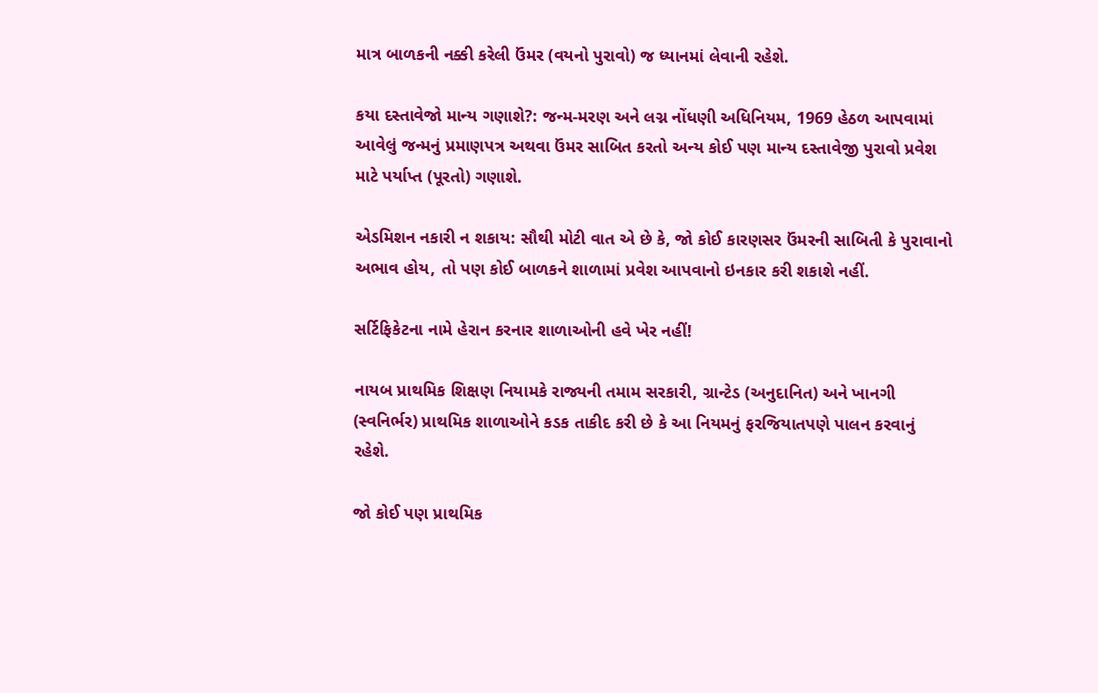માત્ર બાળકની નક્કી કરેલી ઉંમર (વયનો પુરાવો) જ ધ્યાનમાં લેવાની રહેશે.

કયા દસ્તાવેજો માન્ય ગણાશે?: જન્મ-મરણ અને લગ્ન નોંધણી અધિનિયમ, 1969 હેઠળ આપવામાં આવેલું જન્મનું પ્રમાણપત્ર અથવા ઉંમર સાબિત કરતો અન્ય કોઈ પણ માન્ય દસ્તાવેજી પુરાવો પ્રવેશ માટે પર્યાપ્ત (પૂરતો) ગણાશે.

એડમિશન નકારી ન શકાય: સૌથી મોટી વાત એ છે કે, જો કોઈ કારણસર ઉંમરની સાબિતી કે પુરાવાનો અભાવ હોય, તો પણ કોઈ બાળકને શાળામાં પ્રવેશ આપવાનો ઇનકાર કરી શકાશે નહીં.

સર્ટિફિકેટના નામે હેરાન કરનાર શાળાઓની હવે ખેર નહીં!

નાયબ પ્રાથમિક શિક્ષણ નિયામકે રાજ્યની તમામ સરકારી, ગ્રાન્ટેડ (અનુદાનિત) અને ખાનગી (સ્વનિર્ભર) પ્રાથમિક શાળાઓને કડક તાકીદ કરી છે કે આ નિયમનું ફરજિયાતપણે પાલન કરવાનું રહેશે.

જો કોઈ પણ પ્રાથમિક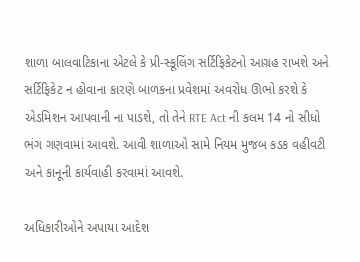શાળા બાલવાટિકાના એટલે કે પ્રી-સ્કૂલિંગ સર્ટિફિકેટનો આગ્રહ રાખશે અને સર્ટિફિકેટ ન હોવાના કારણે બાળકના પ્રવેશમાં અવરોધ ઊભો કરશે કે એડમિશન આપવાની ના પાડશે, તો તેને RTE Act ની કલમ 14 નો સીધો ભંગ ગણવામાં આવશે. આવી શાળાઓ સામે નિયમ મુજબ કડક વહીવટી અને કાનૂની કાર્યવાહી કરવામાં આવશે.

અધિકારીઓને અપાયા આદેશ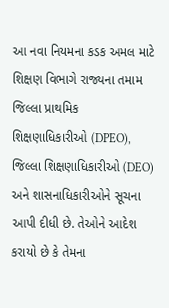આ નવા નિયમના કડક અમલ માટે શિક્ષણ વિભાગે રાજ્યના તમામ જિલ્લા પ્રાથમિક શિક્ષણાધિકારીઓ (DPEO), જિલ્લા શિક્ષણાધિકારીઓ (DEO) અને શાસનાધિકારીઓને સૂચના આપી દીધી છે. તેઓને આદેશ કરાયો છે કે તેમના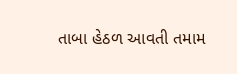તાબા હેઠળ આવતી તમામ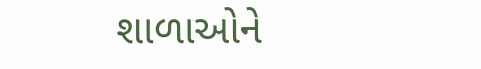શાળાઓને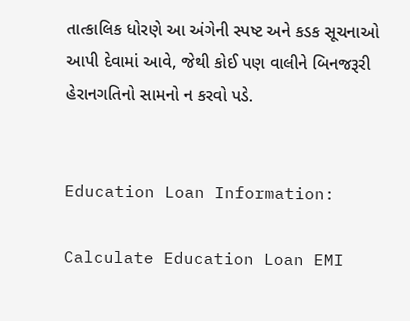તાત્કાલિક ધોરણે આ અંગેની સ્પષ્ટ અને કડક સૂચનાઓ આપી દેવામાં આવે, જેથી કોઈ પણ વાલીને બિનજરૂરી હેરાનગતિનો સામનો ન કરવો પડે.


Education Loan Information:

Calculate Education Loan EMI